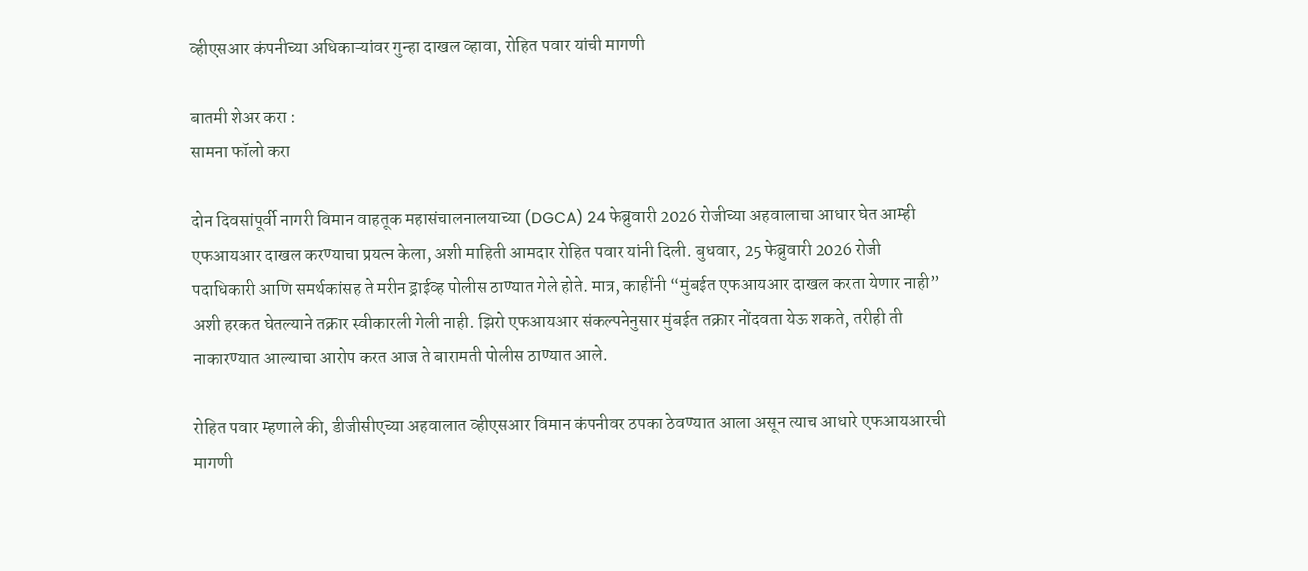व्हीएसआर कंपनीच्या अधिकाऱ्यांवर गुन्हा दाखल व्हावा, रोहित पवार यांची मागणी

बातमी शेअर करा :
सामना फॉलो करा

दोन दिवसांपूर्वी नागरी विमान वाहतूक महासंचालनालयाच्या (DGCA) 24 फेब्रुवारी 2026 रोजीच्या अहवालाचा आधार घेत आम्ही एफआयआर दाखल करण्याचा प्रयत्न केला, अशी माहिती आमदार रोहित पवार यांनी दिली. बुधवार, 25 फेब्रुवारी 2026 रोजी पदाधिकारी आणि समर्थकांसह ते मरीन ड्राईव्ह पोलीस ठाण्यात गेले होते. मात्र, काहींनी “मुंबईत एफआयआर दाखल करता येणार नाही” अशी हरकत घेतल्याने तक्रार स्वीकारली गेली नाही. झिरो एफआयआर संकल्पनेनुसार मुंबईत तक्रार नोंदवता येऊ शकते, तरीही ती नाकारण्यात आल्याचा आरोप करत आज ते बारामती पोलीस ठाण्यात आले.

रोहित पवार म्हणाले की, डीजीसीएच्या अहवालात व्हीएसआर विमान कंपनीवर ठपका ठेवण्यात आला असून त्याच आधारे एफआयआरची मागणी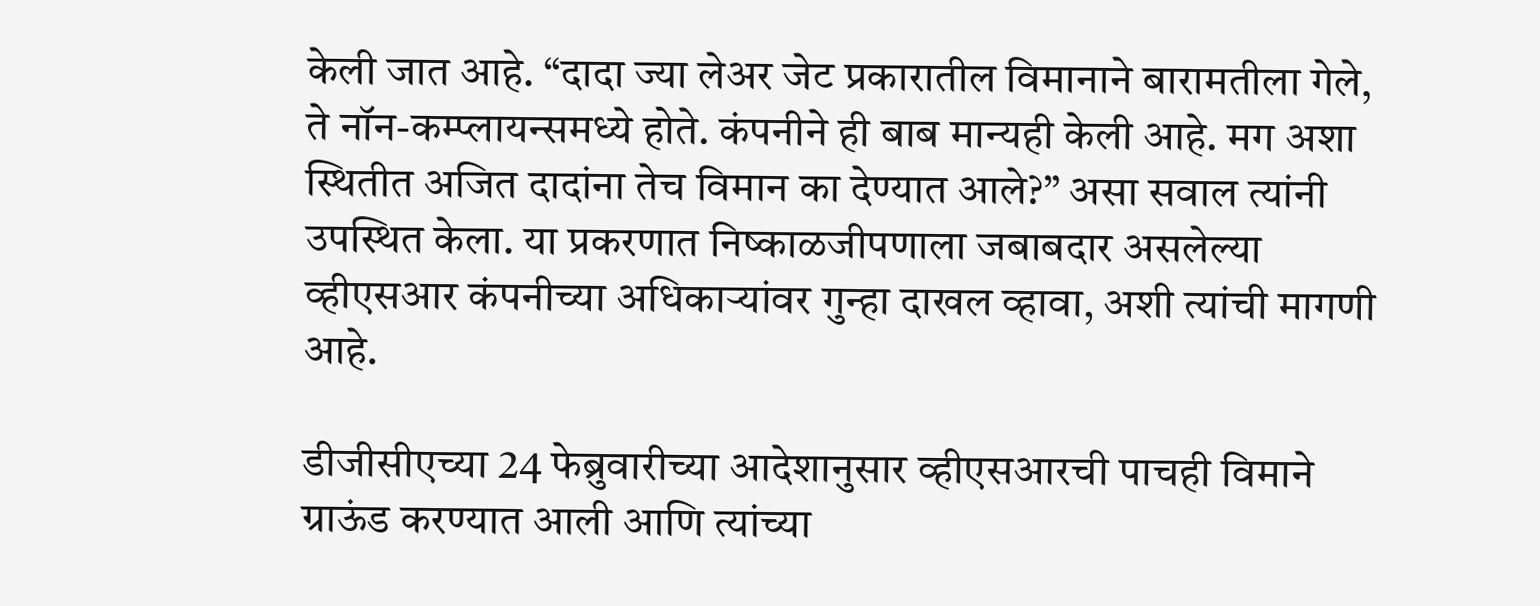केली जात आहे. “दादा ज्या लेअर जेट प्रकारातील विमानाने बारामतीला गेले, ते नॉन-कम्प्लायन्समध्ये होते. कंपनीने ही बाब मान्यही केली आहे. मग अशा स्थितीत अजित दादांना तेच विमान का देण्यात आले?” असा सवाल त्यांनी उपस्थित केला. या प्रकरणात निष्काळजीपणाला जबाबदार असलेल्या व्हीएसआर कंपनीच्या अधिकाऱ्यांवर गुन्हा दाखल व्हावा, अशी त्यांची मागणी आहे.

डीजीसीएच्या 24 फेब्रुवारीच्या आदेशानुसार व्हीएसआरची पाचही विमाने ग्राऊंड करण्यात आली आणि त्यांच्या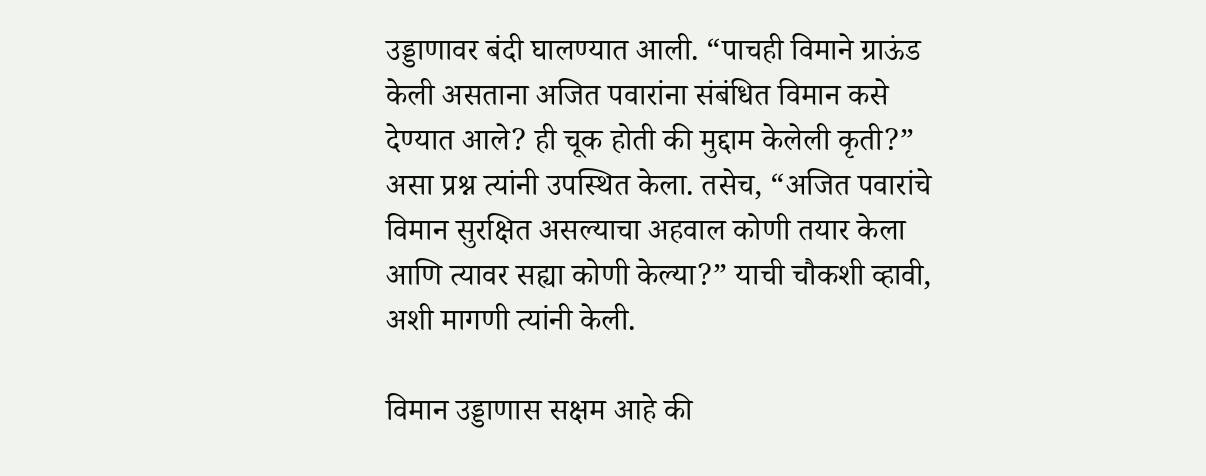उड्डाणावर बंदी घालण्यात आली. “पाचही विमाने ग्राऊंड केली असताना अजित पवारांना संबंधित विमान कसे देण्यात आले? ही चूक होती की मुद्दाम केलेली कृती?” असा प्रश्न त्यांनी उपस्थित केला. तसेच, “अजित पवारांचे विमान सुरक्षित असल्याचा अहवाल कोणी तयार केला आणि त्यावर सह्या कोणी केल्या?” याची चौकशी व्हावी, अशी मागणी त्यांनी केली.

विमान उड्डाणास सक्षम आहे की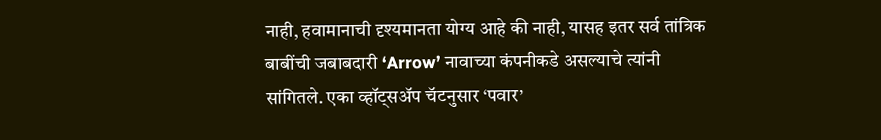नाही, हवामानाची दृश्यमानता योग्य आहे की नाही, यासह इतर सर्व तांत्रिक बाबींची जबाबदारी ‘Arrow’ नावाच्या कंपनीकडे असल्याचे त्यांनी सांगितले. एका व्हॉट्सअ‍ॅप चॅटनुसार ‘पवार’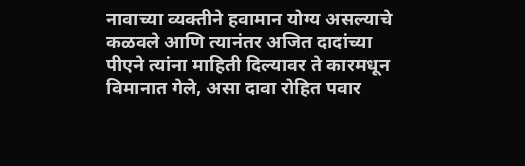नावाच्या व्यक्तीने हवामान योग्य असल्याचे कळवले आणि त्यानंतर अजित दादांच्या पीएने त्यांना माहिती दिल्यावर ते कारमधून विमानात गेले, असा दावा रोहित पवार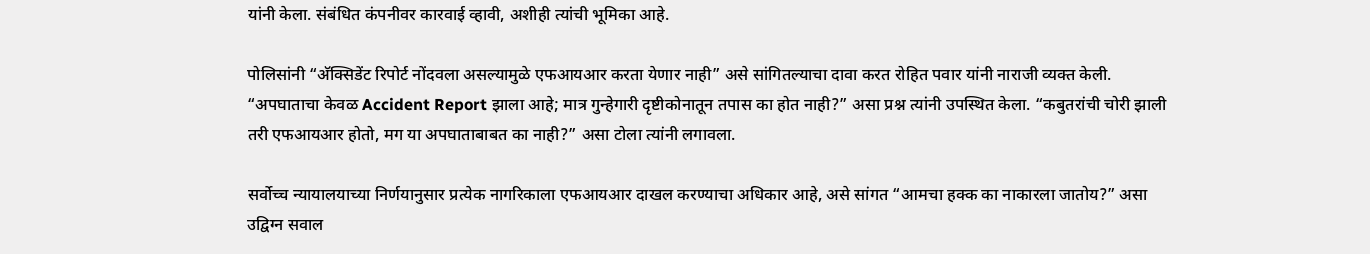यांनी केला. संबंधित कंपनीवर कारवाई व्हावी, अशीही त्यांची भूमिका आहे.

पोलिसांनी “अ‍ॅक्सिडेंट रिपोर्ट नोंदवला असल्यामुळे एफआयआर करता येणार नाही” असे सांगितल्याचा दावा करत रोहित पवार यांनी नाराजी व्यक्त केली. “अपघाताचा केवळ Accident Report झाला आहे; मात्र गुन्हेगारी दृष्टीकोनातून तपास का होत नाही?” असा प्रश्न त्यांनी उपस्थित केला. “कबुतरांची चोरी झाली तरी एफआयआर होतो, मग या अपघाताबाबत का नाही?” असा टोला त्यांनी लगावला.

सर्वोच्च न्यायालयाच्या निर्णयानुसार प्रत्येक नागरिकाला एफआयआर दाखल करण्याचा अधिकार आहे, असे सांगत “आमचा हक्क का नाकारला जातोय?” असा उद्विग्न सवाल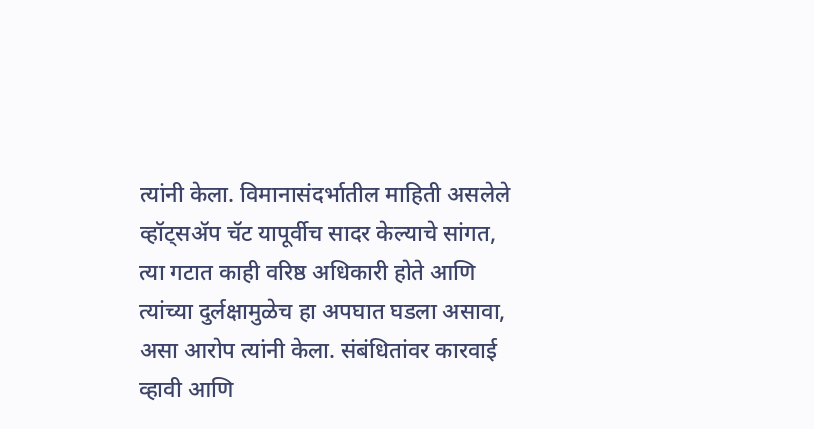त्यांनी केला. विमानासंदर्भातील माहिती असलेले व्हॉट्सअ‍ॅप चॅट यापूर्वीच सादर केल्याचे सांगत, त्या गटात काही वरिष्ठ अधिकारी होते आणि त्यांच्या दुर्लक्षामुळेच हा अपघात घडला असावा, असा आरोप त्यांनी केला. संबंधितांवर कारवाई व्हावी आणि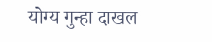योग्य गुन्हा दाखल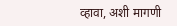व्हावा, अशी मागणी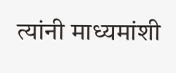त्यांनी माध्यमांशी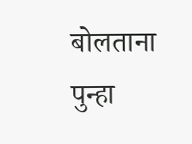बोलताना पुन्हा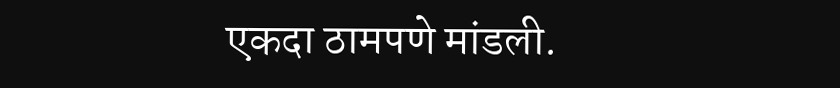एकदा ठामपणे मांडली.